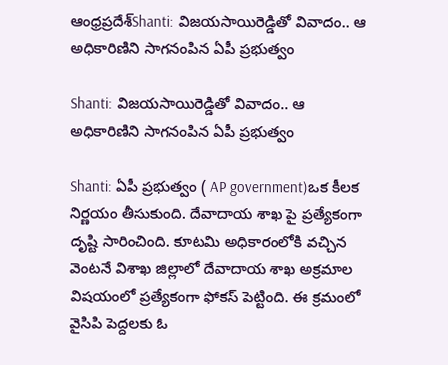ఆంధ్రప్రదేశ్‌Shanti: విజయసాయిరెడ్డితో వివాదం.. ఆ అధికారిణిని సాగనంపిన ఏపీ ప్రభుత్వం

Shanti: విజయసాయిరెడ్డితో వివాదం.. ఆ అధికారిణిని సాగనంపిన ఏపీ ప్రభుత్వం

Shanti: ఏపీ ప్రభుత్వం ( AP government)ఒక కీలక నిర్ణయం తీసుకుంది. దేవాదాయ శాఖ పై ప్రత్యేకంగా దృష్టి సారించింది. కూటమి అధికారంలోకి వచ్చిన వెంటనే విశాఖ జిల్లాలో దేవాదాయ శాఖ అక్రమాల విషయంలో ప్రత్యేకంగా ఫోకస్ పెట్టింది. ఈ క్రమంలో వైసిపి పెద్దలకు ఓ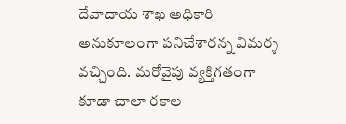దేవాదాయ శాఖ అధికారి అనుకూలంగా పనిచేశారన్న విమర్శ వచ్చింది. మరోవైపు వ్యక్తిగతంగా కూడా చాలా రకాల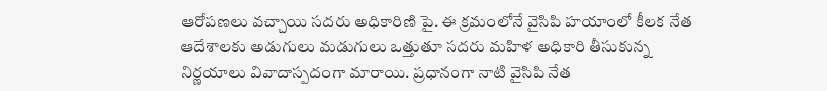ఆరోపణలు వచ్చాయి సదరు అధికారిణి పై. ఈ క్రమంలోనే వైసిపి హయాంలో కీలక నేత ఆదేశాలకు అడుగులు మడుగులు ఒత్తుతూ సదరు మహిళ అధికారి తీసుకున్న నిర్ణయాలు వివాదాస్పదంగా మారాయి. ప్రధానంగా నాటి వైసిపి నేత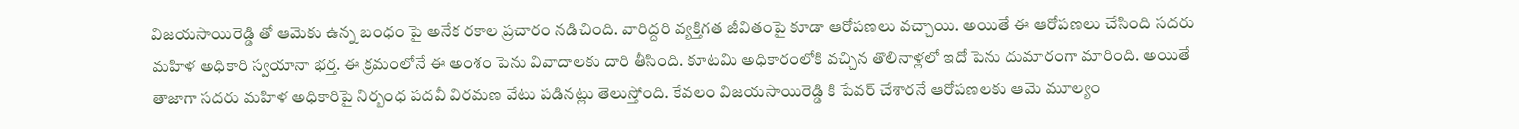విజయసాయిరెడ్డి తో ఆమెకు ఉన్న బంధం పై అనేక రకాల ప్రచారం నడిచింది. వారిద్దరి వ్యక్తిగత జీవితంపై కూడా ఆరోపణలు వచ్చాయి. అయితే ఈ ఆరోపణలు చేసింది సదరు మహిళ అధికారి స్వయానా భర్త. ఈ క్రమంలోనే ఈ అంశం పెను వివాదాలకు దారి తీసింది. కూటమి అధికారంలోకి వచ్చిన తొలినాళ్లలో ఇదో పెను దుమారంగా మారింది. అయితే తాజాగా సదరు మహిళ అధికారిపై నిర్బంధ పదవీ విరమణ వేటు పడినట్లు తెలుస్తోంది. కేవలం విజయసాయిరెడ్డి కి పేవర్ చేశారనే ఆరోపణలకు ఆమె మూల్యం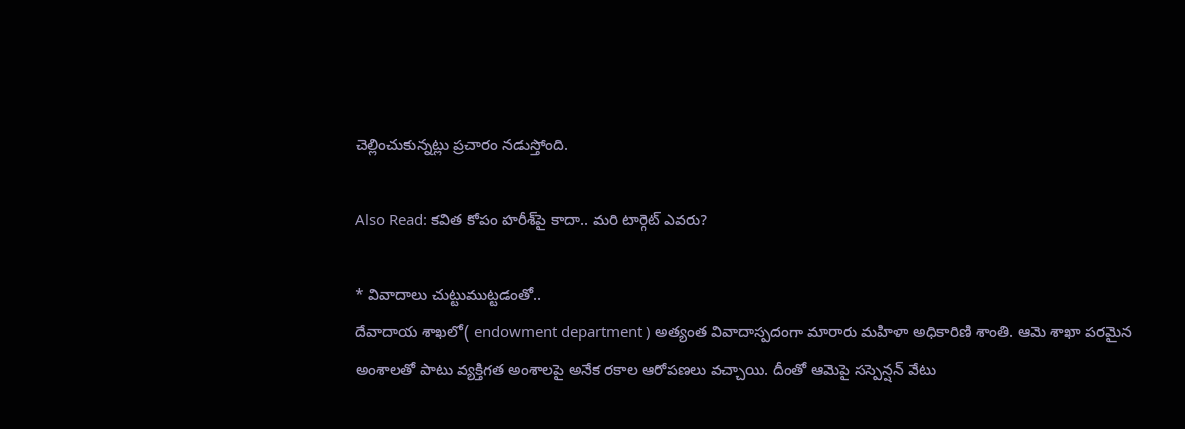చెల్లించుకున్నట్లు ప్రచారం నడుస్తోంది.

Also Read: కవిత కోపం హరీశ్‌పై కాదా.. మరి టార్గెట్‌ ఎవరు?

* వివాదాలు చుట్టుముట్టడంతో..
దేవాదాయ శాఖలో( endowment department ) అత్యంత వివాదాస్పదంగా మారారు మహిళా అధికారిణి శాంతి. ఆమె శాఖా పరమైన అంశాలతో పాటు వ్యక్తిగత అంశాలపై అనేక రకాల ఆరోపణలు వచ్చాయి. దీంతో ఆమెపై సస్పెన్షన్ వేటు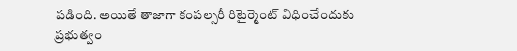పడింది. అయితే తాజాగా కంపల్సరీ రిటైర్మెంట్ విధించేందుకు ప్రభుత్వం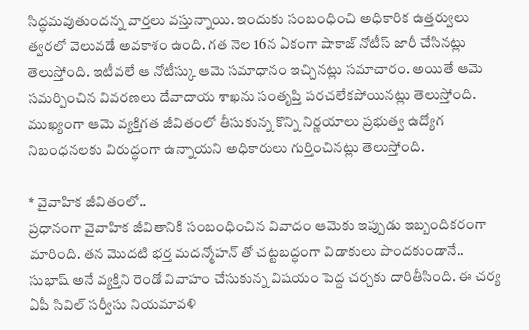సిద్ధమవుతుందన్న వార్తలు వస్తున్నాయి. ఇందుకు సంబంధించి అధికారిక ఉత్తర్వులు త్వరలో వెలువడే అవకాశం ఉంది. గత నెల 16న ఏకంగా షాకాజ్ నోటీస్ జారీ చేసినట్లు తెలుస్తోంది. ఇటీవలే ఆ నోటీస్కు ఆమె సమాధానం ఇచ్చినట్లు సమాచారం. అయితే ఆమె సమర్పించిన వివరణలు దేవాదాయ శాఖను సంతృప్తి పరచలేకపోయినట్లు తెలుస్తోంది. ముఖ్యంగా ఆమె వ్యక్తిగత జీవితంలో తీసుకున్న కొన్ని నిర్ణయాలు ప్రభుత్వ ఉద్యోగ నిబంధనలకు విరుద్ధంగా ఉన్నాయని అధికారులు గుర్తించినట్లు తెలుస్తోంది.

* వైవాహిక జీవితంలో..
ప్రధానంగా వైవాహిక జీవితానికి సంబంధించిన వివాదం ఆమెకు ఇప్పుడు ఇబ్బందికరంగా మారింది. తన మొదటి భర్త మదన్మోహన్ తో చట్టబద్ధంగా విడాకులు పొందకుండానే.. సుభాష్ అనే వ్యక్తిని రెండో వివాహం చేసుకున్న విషయం పెద్ద చర్చకు దారితీసింది. ఈ చర్య ఏపీ సివిల్ సర్వీసు నియమావళి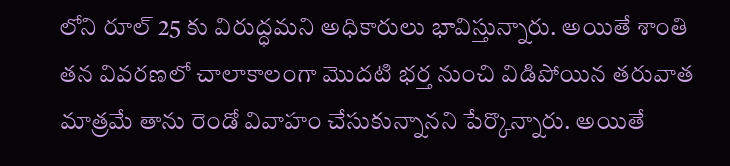లోని రూల్ 25 కు విరుద్ధమని అధికారులు భావిస్తున్నారు. అయితే శాంతి తన వివరణలో చాలాకాలంగా మొదటి భర్త నుంచి విడిపోయిన తరువాత మాత్రమే తాను రెండో వివాహం చేసుకున్నానని పేర్కొన్నారు. అయితే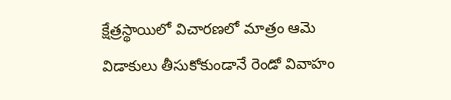క్షేత్రస్థాయిలో విచారణలో మాత్రం ఆమె విడాకులు తీసుకోకుండానే రెండో వివాహం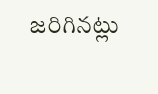జరిగినట్లు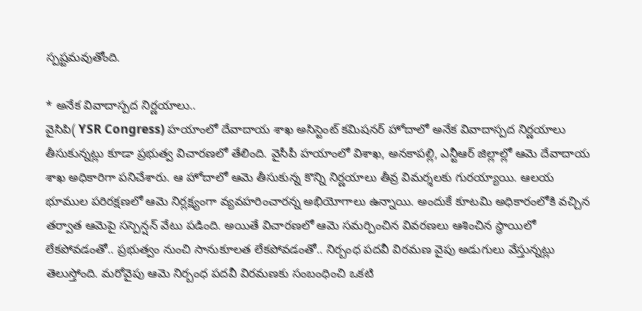స్పష్టమవుతోంది.

* అనేక వివాదాస్పద నిర్ణయాలు..
వైసిపి( YSR Congress) హయాంలో దేవాదాయ శాఖ అసిస్టెంట్ కమిషనర్ హోదాలో అనేక వివాదాస్పద నిర్ణయాలు తీసుకున్నట్లు కూడా ప్రభుత్వ విచారణలో తేలింది. వైసీపీ హయాంలో విశాఖ, అనకాపల్లి, ఎన్టీఆర్ జిల్లాల్లో ఆమె దేవాదాయ శాఖ అధికారిగా పనిచేశారు. ఆ హోదాలో ఆమె తీసుకున్న కొన్ని నిర్ణయాలు తీవ్ర విమర్శలకు గురయ్యాయి. ఆలయ భూముల పరిరక్షణలో ఆమె నిర్లక్ష్యంగా వ్యవహరించారన్న అభియోగాలు ఉన్నాయి. అందుకే కూటమి అధికారంలోకి వచ్చిన తర్వాత ఆమెపై సస్పెన్షన్ వేటు పడింది. అయితే విచారణలో ఆమె సమర్పించిన వివరణలు ఆశించిన స్థాయిలో లేకపోవడంతో.. ప్రభుత్వం నుంచి సానుకూలత లేకపోవడంతో.. నిర్బంధ పదవీ విరమణ వైపు అడుగులు వేస్తున్నట్లు తెలుస్తోంది. మరోవైపు ఆమె నిర్బంధ పదవీ విరమణకు సంబంధించి ఒకటి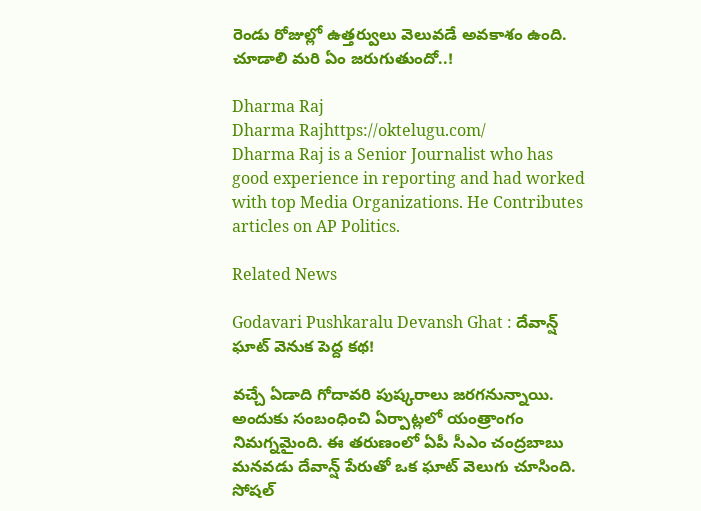రెండు రోజుల్లో ఉత్తర్వులు వెలువడే అవకాశం ఉంది. చూడాలి మరి ఏం జరుగుతుందో..!

Dharma Raj
Dharma Rajhttps://oktelugu.com/
Dharma Raj is a Senior Journalist who has good experience in reporting and had worked with top Media Organizations. He Contributes articles on AP Politics.

Related News

Godavari Pushkaralu Devansh Ghat : దేవాన్ష్ ఘాట్ వెనుక పెద్ద కథ!

వచ్చే ఏడాది గోదావరి పుష్కరాలు జరగనున్నాయి. అందుకు సంబంధించి ఏర్పాట్లలో యంత్రాంగం నిమగ్నమైంది. ఈ తరుణంలో ఏపీ సీఎం చంద్రబాబు మనవడు దేవాన్ష్ పేరుతో ఒక ఘాట్ వెలుగు చూసింది. సోషల్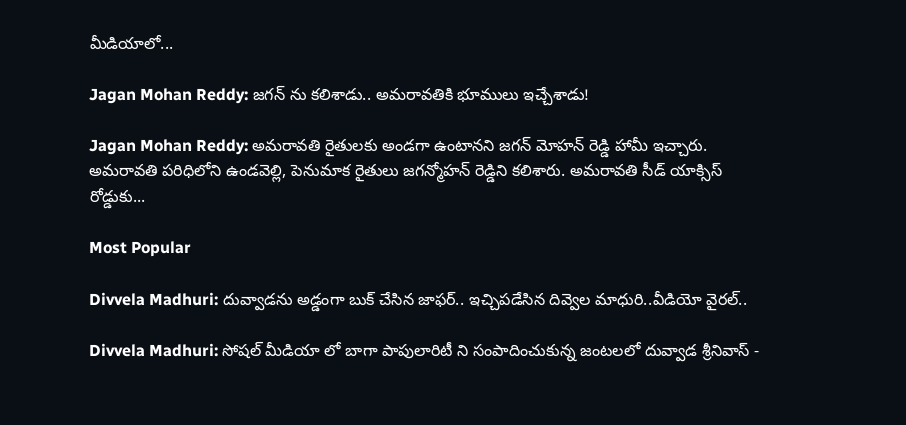మీడియాలో...

Jagan Mohan Reddy: జగన్ ను కలిశాడు.. అమరావతికి భూములు ఇచ్చేశాడు!

Jagan Mohan Reddy: అమరావతి రైతులకు అండగా ఉంటానని జగన్ మోహన్ రెడ్డి హామీ ఇచ్చారు. అమరావతి పరిధిలోని ఉండవెల్లి, పెనుమాక రైతులు జగన్మోహన్ రెడ్డిని కలిశారు. అమరావతి సీడ్ యాక్సిస్ రోడ్డుకు...

Most Popular

Divvela Madhuri: దువ్వాడను అడ్డంగా బుక్ చేసిన జాఫర్.. ఇచ్చిపడేసిన దివ్వెల మాధురి..వీడియో వైరల్..

Divvela Madhuri: సోషల్ మీడియా లో బాగా పాపులారిటీ ని సంపాదించుకున్న జంటలలో దువ్వాడ శ్రీనివాస్ -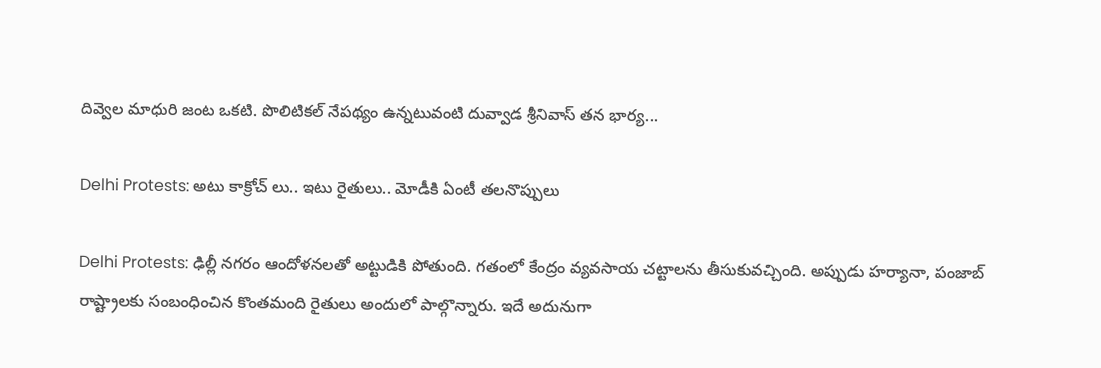దివ్వెల మాధురి జంట ఒకటి. పొలిటికల్ నేపథ్యం ఉన్నటువంటి దువ్వాడ శ్రీనివాస్ తన భార్య...

Delhi Protests: అటు కాక్రోచ్ లు.. ఇటు రైతులు.. మోడీకి ఏంటీ తలనొప్పులు

Delhi Protests: ఢిల్లీ నగరం ఆందోళనలతో అట్టుడికి పోతుంది. గతంలో కేంద్రం వ్యవసాయ చట్టాలను తీసుకువచ్చింది. అప్పుడు హర్యానా, పంజాబ్ రాష్ట్రాలకు సంబంధించిన కొంతమంది రైతులు అందులో పాల్గొన్నారు. ఇదే అదునుగా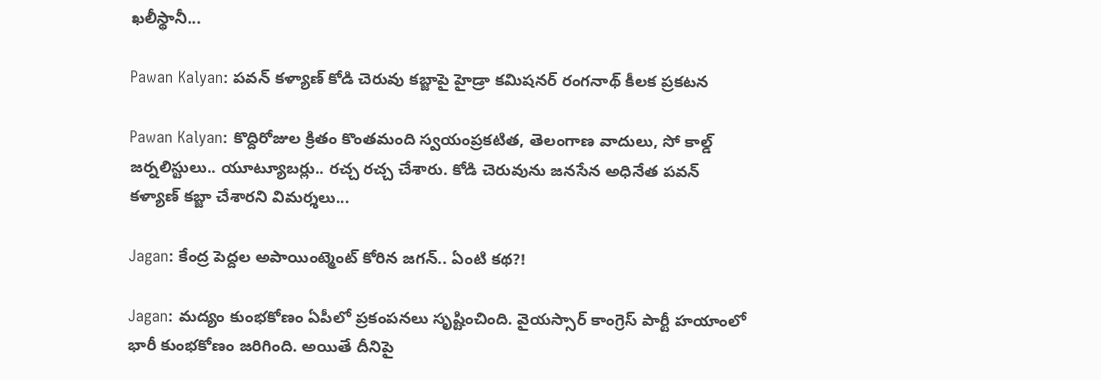ఖలీస్థానీ...

Pawan Kalyan: పవన్ కళ్యాణ్ కోడి చెరువు కబ్జాపై హైడ్రా కమిషనర్ రంగనాథ్ కీలక ప్రకటన

Pawan Kalyan: కొద్దిరోజుల క్రితం కొంతమంది స్వయంప్రకటిత, తెలంగాణ వాదులు, సో కాల్డ్ జర్నలిస్టులు.. యూట్యూబర్లు.. రచ్చ రచ్చ చేశారు. కోడి చెరువును జనసేన అధినేత పవన్ కళ్యాణ్ కబ్జా చేశారని విమర్శలు...

Jagan: కేంద్ర పెద్దల అపాయింట్మెంట్ కోరిన జగన్.. ఏంటి కథ?!

Jagan: మద్యం కుంభకోణం ఏపీలో ప్రకంపనలు సృష్టించింది. వైయస్సార్ కాంగ్రెస్ పార్టీ హయాంలో భారీ కుంభకోణం జరిగింది. అయితే దీనిపై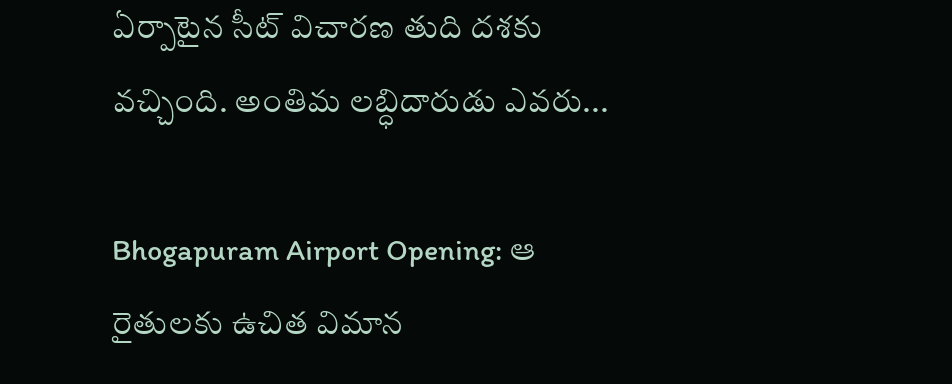ఏర్పాటైన సీట్ విచారణ తుది దశకు వచ్చింది. అంతిమ లబ్ధిదారుడు ఎవరు...

Bhogapuram Airport Opening: ఆ రైతులకు ఉచిత విమాన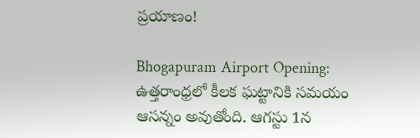ప్రయాణం!

Bhogapuram Airport Opening: ఉత్తరాంధ్రలో కీలక ఘట్టానికి సమయం ఆసన్నం అవుతోంది. ఆగస్టు 1న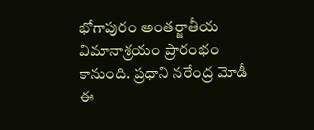భోగాపురం అంతర్జాతీయ విమానాశ్రయం ప్రారంభం కానుంది. ప్రధాని నరేంద్ర మోడీ ఈ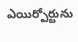ఎయిర్పోర్టును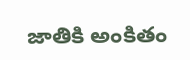జాతికి అంకితం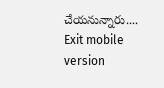చేయనున్నారు....
Exit mobile version